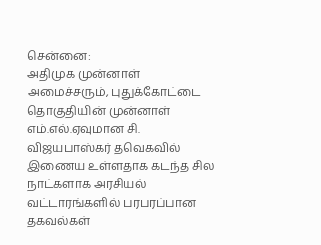சென்னை:
அதிமுக முன்னாள் அமைச்சரும், புதுக்கோட்டை தொகுதியின் முன்னாள் எம்.எல்.ஏவுமான சி. விஜயபாஸ்கர் தவெகவில் இணைய உள்ளதாக கடந்த சில நாட்களாக அரசியல் வட்டாரங்களில் பரபரப்பான தகவல்கள்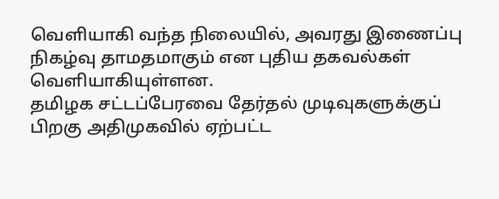வெளியாகி வந்த நிலையில், அவரது இணைப்பு நிகழ்வு தாமதமாகும் என புதிய தகவல்கள் வெளியாகியுள்ளன.
தமிழக சட்டப்பேரவை தேர்தல் முடிவுகளுக்குப் பிறகு அதிமுகவில் ஏற்பட்ட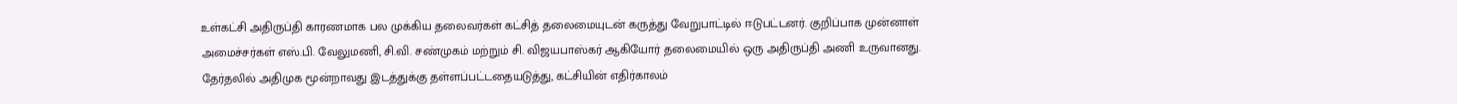உள்கட்சி அதிருப்தி காரணமாக பல முக்கிய தலைவர்கள் கட்சித் தலைமையுடன் கருத்து வேறுபாட்டில் ஈடுபட்டனர். குறிப்பாக முன்னாள் அமைச்சர்கள் எஸ்.பி. வேலுமணி, சி.வி. சண்முகம் மற்றும் சி. விஜயபாஸ்கர் ஆகியோர் தலைமையில் ஒரு அதிருப்தி அணி உருவானது.
தேர்தலில் அதிமுக மூன்றாவது இடத்துக்கு தள்ளப்பட்டதையடுத்து, கட்சியின் எதிர்காலம்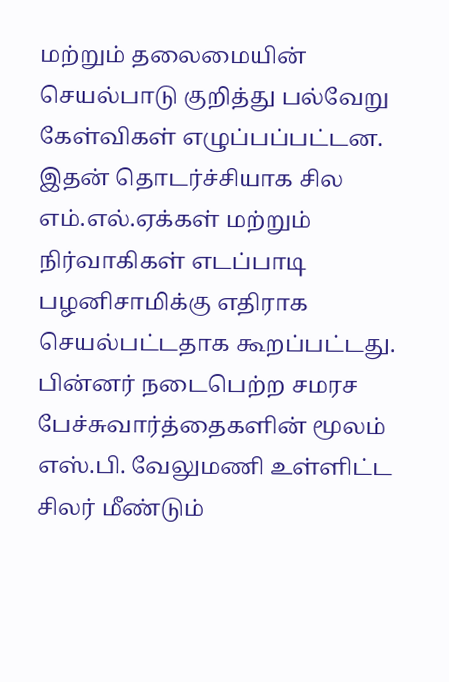மற்றும் தலைமையின் செயல்பாடு குறித்து பல்வேறு கேள்விகள் எழுப்பப்பட்டன. இதன் தொடர்ச்சியாக சில எம்.எல்.ஏக்கள் மற்றும் நிர்வாகிகள் எடப்பாடி பழனிசாமிக்கு எதிராக செயல்பட்டதாக கூறப்பட்டது.
பின்னர் நடைபெற்ற சமரச பேச்சுவார்த்தைகளின் மூலம் எஸ்.பி. வேலுமணி உள்ளிட்ட சிலர் மீண்டும்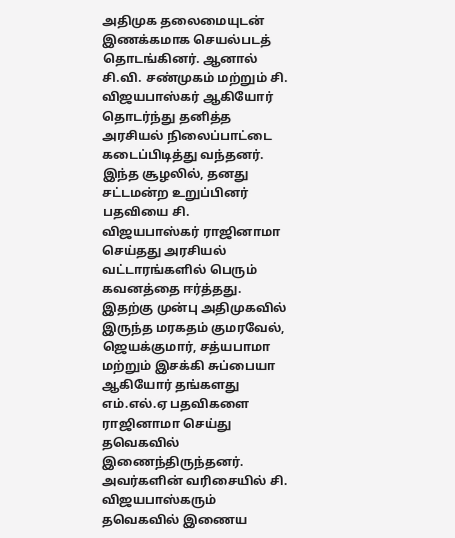அதிமுக தலைமையுடன் இணக்கமாக செயல்படத் தொடங்கினர். ஆனால் சி.வி. சண்முகம் மற்றும் சி. விஜயபாஸ்கர் ஆகியோர் தொடர்ந்து தனித்த அரசியல் நிலைப்பாட்டை கடைப்பிடித்து வந்தனர்.
இந்த சூழலில், தனது சட்டமன்ற உறுப்பினர் பதவியை சி. விஜயபாஸ்கர் ராஜினாமா செய்தது அரசியல் வட்டாரங்களில் பெரும் கவனத்தை ஈர்த்தது. இதற்கு முன்பு அதிமுகவில் இருந்த மரகதம் குமரவேல், ஜெயக்குமார், சத்யபாமா மற்றும் இசக்கி சுப்பையா ஆகியோர் தங்களது எம்.எல்.ஏ பதவிகளை ராஜினாமா செய்து தவெகவில் இணைந்திருந்தனர்.
அவர்களின் வரிசையில் சி. விஜயபாஸ்கரும் தவெகவில் இணைய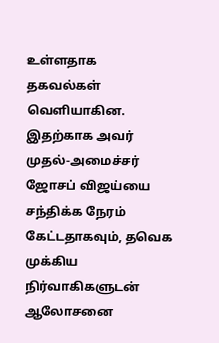உள்ளதாக தகவல்கள் வெளியாகின. இதற்காக அவர் முதல்-அமைச்சர் ஜோசப் விஜய்யை சந்திக்க நேரம் கேட்டதாகவும், தவெக முக்கிய நிர்வாகிகளுடன் ஆலோசனை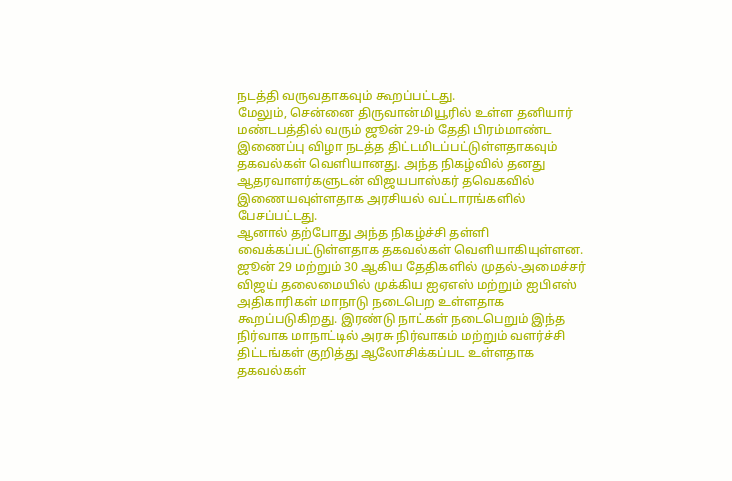நடத்தி வருவதாகவும் கூறப்பட்டது.
மேலும், சென்னை திருவான்மியூரில் உள்ள தனியார் மண்டபத்தில் வரும் ஜூன் 29-ம் தேதி பிரம்மாண்ட இணைப்பு விழா நடத்த திட்டமிடப்பட்டுள்ளதாகவும் தகவல்கள் வெளியானது. அந்த நிகழ்வில் தனது ஆதரவாளர்களுடன் விஜயபாஸ்கர் தவெகவில் இணையவுள்ளதாக அரசியல் வட்டாரங்களில் பேசப்பட்டது.
ஆனால் தற்போது அந்த நிகழ்ச்சி தள்ளி வைக்கப்பட்டுள்ளதாக தகவல்கள் வெளியாகியுள்ளன. ஜூன் 29 மற்றும் 30 ஆகிய தேதிகளில் முதல்-அமைச்சர் விஜய் தலைமையில் முக்கிய ஐஏஎஸ் மற்றும் ஐபிஎஸ் அதிகாரிகள் மாநாடு நடைபெற உள்ளதாக கூறப்படுகிறது. இரண்டு நாட்கள் நடைபெறும் இந்த நிர்வாக மாநாட்டில் அரசு நிர்வாகம் மற்றும் வளர்ச்சி திட்டங்கள் குறித்து ஆலோசிக்கப்பட உள்ளதாக தகவல்கள்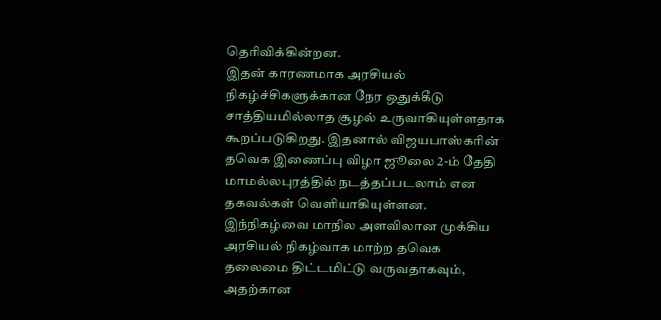தெரிவிக்கின்றன.
இதன் காரணமாக அரசியல் நிகழ்ச்சிகளுக்கான நேர ஒதுக்கீடு சாத்தியமில்லாத சூழல் உருவாகியுள்ளதாக கூறப்படுகிறது. இதனால் விஜயபாஸ்கரின் தவெக இணைப்பு விழா ஜூலை 2-ம் தேதி மாமல்லபுரத்தில் நடத்தப்படலாம் என தகவல்கள் வெளியாகியுள்ளன.
இந்நிகழ்வை மாநில அளவிலான முக்கிய அரசியல் நிகழ்வாக மாற்ற தவெக தலைமை திட்டமிட்டு வருவதாகவும், அதற்கான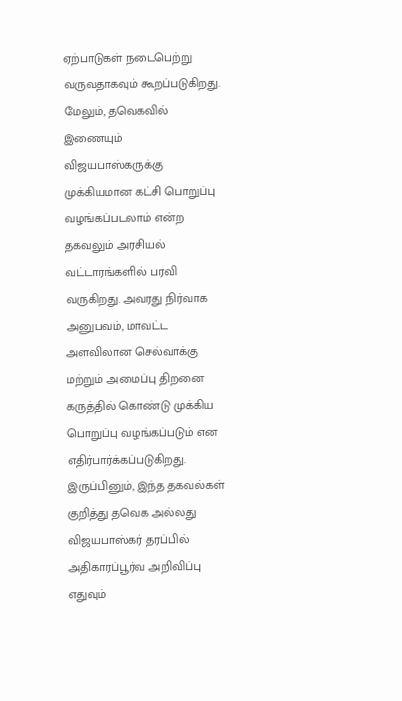ஏற்பாடுகள் நடைபெற்று வருவதாகவும் கூறப்படுகிறது.
மேலும், தவெகவில் இணையும் விஜயபாஸ்கருக்கு முக்கியமான கட்சி பொறுப்பு வழங்கப்படலாம் என்ற தகவலும் அரசியல் வட்டாரங்களில் பரவி வருகிறது. அவரது நிர்வாக அனுபவம், மாவட்ட அளவிலான செல்வாக்கு மற்றும் அமைப்பு திறனை கருத்தில் கொண்டு முக்கிய பொறுப்பு வழங்கப்படும் என எதிர்பார்க்கப்படுகிறது.
இருப்பினும், இந்த தகவல்கள் குறித்து தவெக அல்லது விஜயபாஸ்கர் தரப்பில் அதிகாரப்பூர்வ அறிவிப்பு எதுவும்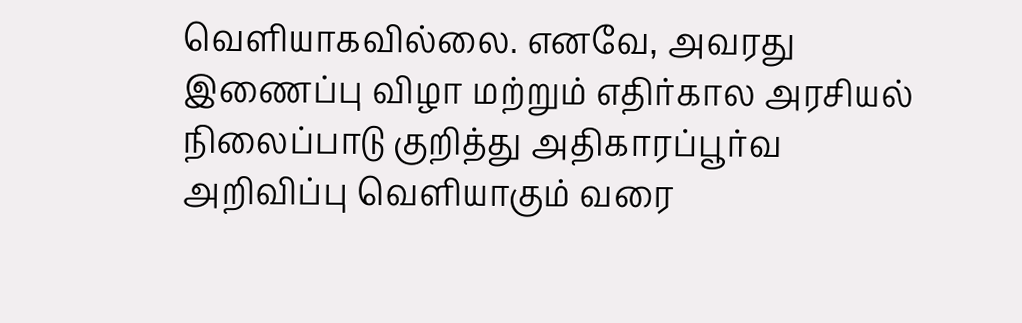வெளியாகவில்லை. எனவே, அவரது இணைப்பு விழா மற்றும் எதிர்கால அரசியல் நிலைப்பாடு குறித்து அதிகாரப்பூர்வ அறிவிப்பு வெளியாகும் வரை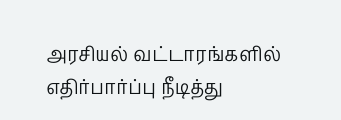அரசியல் வட்டாரங்களில் எதிர்பார்ப்பு நீடித்து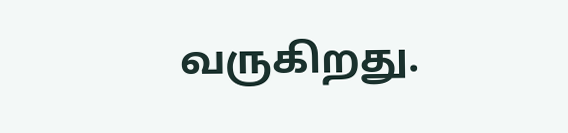வருகிறது.